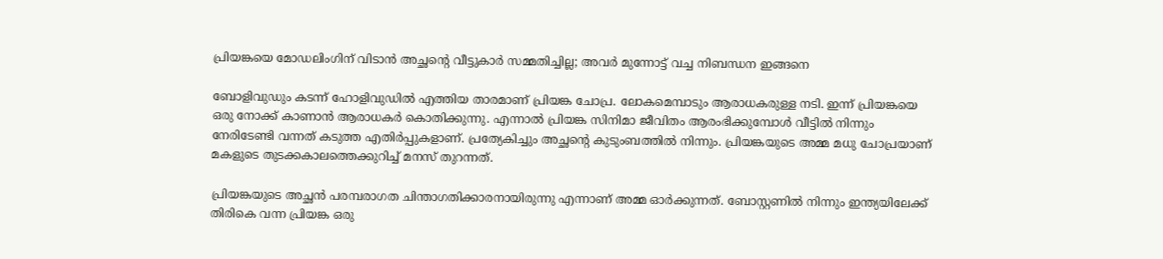പ്രിയങ്കയെ മോഡലിംഗിന് വിടാന്‍ അച്ഛന്റെ വീട്ടുകാര്‍ സമ്മതിച്ചില്ല; അവര്‍ മുന്നോട്ട് വച്ച നിബന്ധന ഇങ്ങനെ

ബോളിവുഡും കടന്ന് ഹോളിവുഡില്‍ എത്തിയ താരമാണ് പ്രിയങ്ക ചോപ്ര. ലോകമെമ്പാടും ആരാധകരുള്ള നടി. ഇന്ന് പ്രിയങ്കയെ ഒരു നോക്ക് കാണാന്‍ ആരാധകര്‍ കൊതിക്കുന്നു. എന്നാല്‍ പ്രിയങ്ക സിനിമാ ജീവിതം ആരംഭിക്കുമ്പോള്‍ വീട്ടില്‍ നിന്നും നേരിടേണ്ടി വന്നത് കടുത്ത എതിര്‍പ്പുകളാണ്. പ്രത്യേകിച്ചും അച്ഛന്റെ കുടുംബത്തില്‍ നിന്നും. പ്രിയങ്കയുടെ അമ്മ മധു ചോപ്രയാണ് മകളുടെ തുടക്കകാലത്തെക്കുറിച്ച് മനസ് തുറന്നത്.

പ്രിയങ്കയുടെ അച്ഛന്‍ പരമ്പരാഗത ചിന്താഗതിക്കാരനായിരുന്നു എന്നാണ് അമ്മ ഓര്‍ക്കുന്നത്. ബോസ്റ്റണില്‍ നിന്നും ഇന്ത്യയിലേക്ക് തിരികെ വന്ന പ്രിയങ്ക ഒരു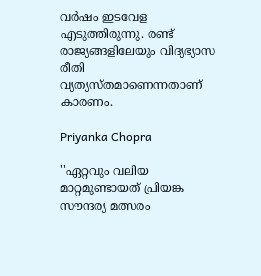വര്‍ഷം ഇടവേള എടുത്തിരുന്നു. രണ്ട് രാജ്യങ്ങളിലേയും വിദ്യഭ്യാസ രീതി വ്യത്യസ്തമാണെന്നതാണ് കാരണം.

Priyanka Chopra

''ഏറ്റവും വലിയ മാറ്റമുണ്ടായത് പ്രിയങ്ക സൗന്ദര്യ മത്സരം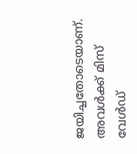ജയിച്ചതോടെയാണ്. അവള്‍ക്ക് മിസ് വേള്‍ഡ്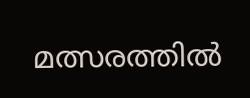മത്സരത്തില്‍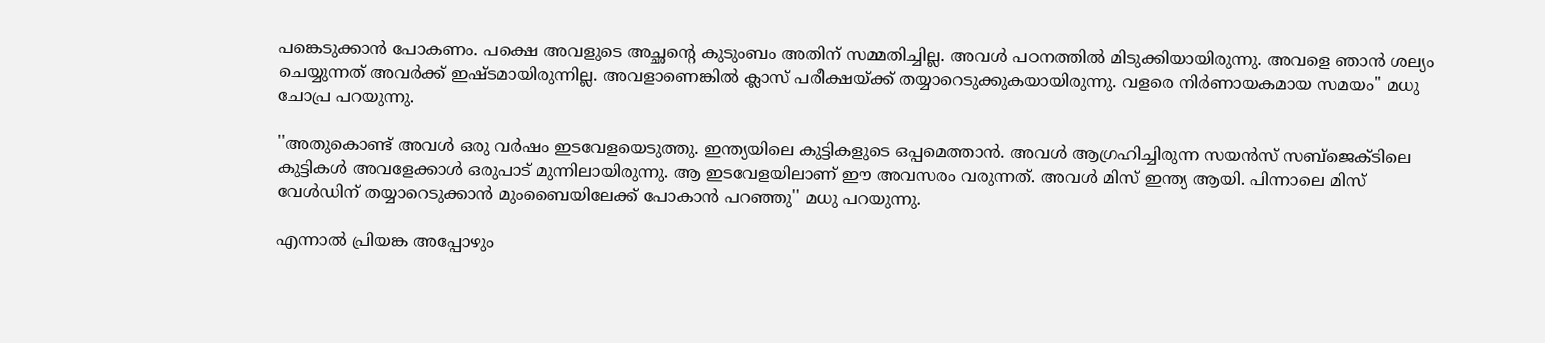പങ്കെടുക്കാന്‍ പോകണം. പക്ഷെ അവളുടെ അച്ഛന്റെ കുടുംബം അതിന് സമ്മതിച്ചില്ല. അവള്‍ പഠനത്തില്‍ മിടുക്കിയായിരുന്നു. അവളെ ഞാന്‍ ശല്യം ചെയ്യുന്നത് അവര്‍ക്ക് ഇഷ്ടമായിരുന്നില്ല. അവളാണെങ്കില്‍ ക്ലാസ് പരീക്ഷയ്ക്ക് തയ്യാറെടുക്കുകയായിരുന്നു. വളരെ നിര്‍ണായകമായ സമയം'' മധു ചോപ്ര പറയുന്നു.

''അതുകൊണ്ട് അവള്‍ ഒരു വര്‍ഷം ഇടവേളയെടുത്തു. ഇന്ത്യയിലെ കുട്ടികളുടെ ഒപ്പമെത്താന്‍. അവള്‍ ആഗ്രഹിച്ചിരുന്ന സയന്‍സ് സബ്‌ജെക്ടിലെ കുട്ടികള്‍ അവളേക്കാള്‍ ഒരുപാട് മുന്നിലായിരുന്നു. ആ ഇടവേളയിലാണ് ഈ അവസരം വരുന്നത്. അവള്‍ മിസ് ഇന്ത്യ ആയി. പിന്നാലെ മിസ് വേള്‍ഡിന് തയ്യാറെടുക്കാന്‍ മുംബൈയിലേക്ക് പോകാന്‍ പറഞ്ഞു'' മധു പറയുന്നു.

എന്നാല്‍ പ്രിയങ്ക അപ്പോഴും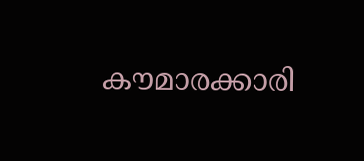കൗമാരക്കാരി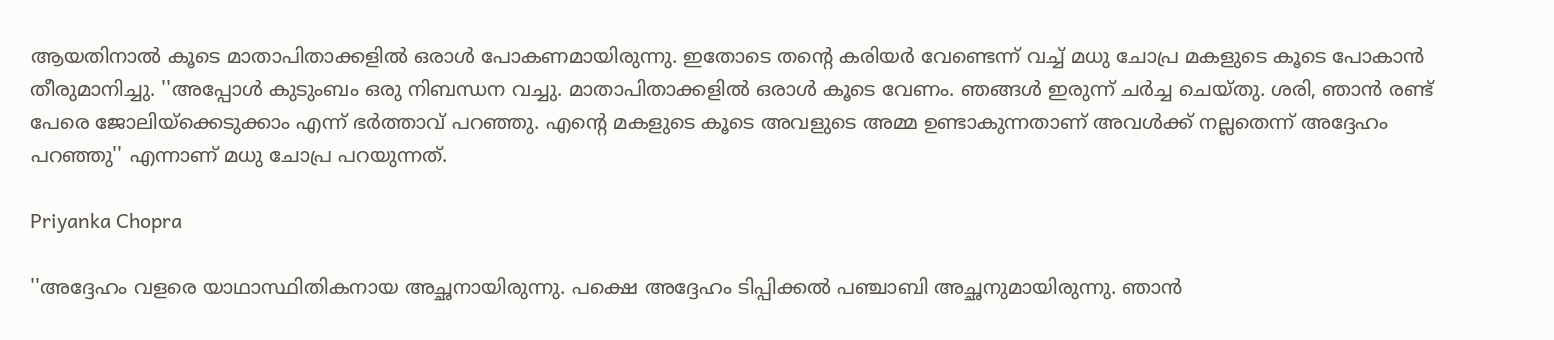ആയതിനാല്‍ കൂടെ മാതാപിതാക്കളില്‍ ഒരാള്‍ പോകണമായിരുന്നു. ഇതോടെ തന്റെ കരിയര്‍ വേണ്ടെന്ന് വച്ച് മധു ചോപ്ര മകളുടെ കൂടെ പോകാന്‍ തീരുമാനിച്ചു. ''അപ്പോള്‍ കുടുംബം ഒരു നിബന്ധന വച്ചു. മാതാപിതാക്കളില്‍ ഒരാള്‍ കൂടെ വേണം. ഞങ്ങള്‍ ഇരുന്ന് ചര്‍ച്ച ചെയ്തു. ശരി, ഞാന്‍ രണ്ട് പേരെ ജോലിയ്‌ക്കെടുക്കാം എന്ന് ഭര്‍ത്താവ് പറഞ്ഞു. എന്റെ മകളുടെ കൂടെ അവളുടെ അമ്മ ഉണ്ടാകുന്നതാണ് അവള്‍ക്ക് നല്ലതെന്ന് അദ്ദേഹം പറഞ്ഞു'' എന്നാണ് മധു ചോപ്ര പറയുന്നത്.

Priyanka Chopra

''അദ്ദേഹം വളരെ യാഥാസ്ഥിതികനായ അച്ഛനായിരുന്നു. പക്ഷെ അദ്ദേഹം ടിപ്പിക്കല്‍ പഞ്ചാബി അച്ഛനുമായിരുന്നു. ഞാന്‍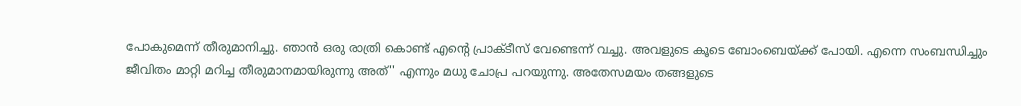പോകുമെന്ന് തീരുമാനിച്ചു. ഞാന്‍ ഒരു രാത്രി കൊണ്ട് എന്റെ പ്രാക്ടീസ് വേണ്ടെന്ന് വച്ചു. അവളുടെ കൂടെ ബോംബെയ്ക്ക് പോയി. എന്നെ സംബന്ധിച്ചും ജീവിതം മാറ്റി മറിച്ച തീരുമാനമായിരുന്നു അത്'' എന്നും മധു ചോപ്ര പറയുന്നു. അതേസമയം തങ്ങളുടെ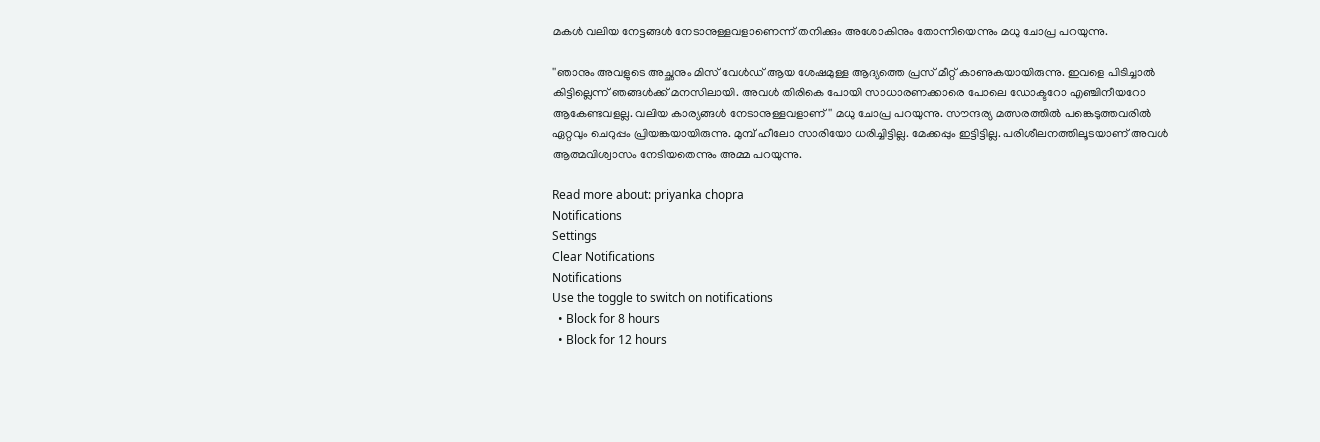മകള്‍ വലിയ നേട്ടങ്ങള്‍ നേടാനുള്ളവളാണെന്ന് തനിക്കും അശോകിനും തോന്നിയെന്നും മധു ചോപ്ര പറയുന്നു.

''ഞാനും അവളുടെ അച്ഛനും മിസ് വേള്‍ഡ് ആയ ശേഷമുള്ള ആദ്യത്തെ പ്രസ് മീറ്റ് കാണുകയായിരുന്നു. ഇവളെ പിടിച്ചാല്‍ കിട്ടില്ലെന്ന് ഞങ്ങള്‍ക്ക് മനസിലായി. അവള്‍ തിരികെ പോയി സാധാരണക്കാരെ പോലെ ഡോക്ടറോ എഞ്ചിനീയറോ ആകേണ്ടവളല്ല. വലിയ കാര്യങ്ങള്‍ നേടാനുള്ളവളാണ്'' മധു ചോപ്ര പറയുന്നു. സൗന്ദര്യ മത്സരത്തില്‍ പങ്കെടുത്തവരില്‍ ഏറ്റവും ചെറുപ്പം പ്രിയങ്കയായിരുന്നു. മുമ്പ് ഹീലോ സാരിയോ ധരിച്ചിട്ടില്ല. മേക്കപ്പും ഇട്ടിട്ടില്ല. പരിശീലനത്തിലൂടയാണ് അവള്‍ ആത്മവിശ്വാസം നേടിയതെന്നും അമ്മ പറയുന്നു.

Read more about: priyanka chopra
Notifications
Settings
Clear Notifications
Notifications
Use the toggle to switch on notifications
  • Block for 8 hours
  • Block for 12 hours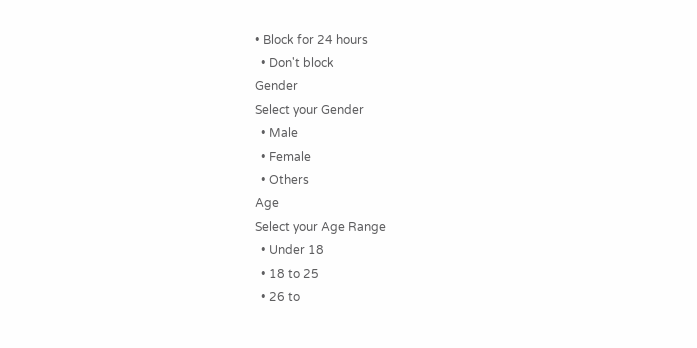• Block for 24 hours
  • Don't block
Gender
Select your Gender
  • Male
  • Female
  • Others
Age
Select your Age Range
  • Under 18
  • 18 to 25
  • 26 to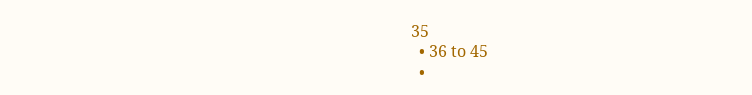35
  • 36 to 45
  •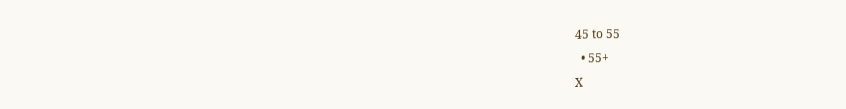45 to 55
  • 55+
X